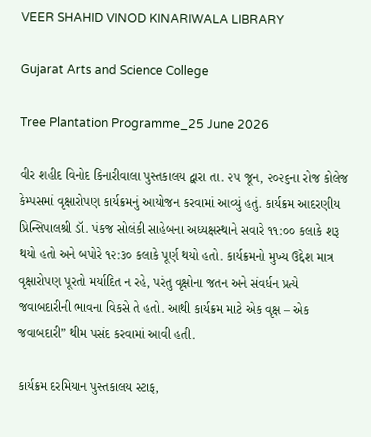VEER SHAHID VINOD KINARIWALA LIBRARY

Gujarat Arts and Science College

Tree Plantation Programme_25 June 2026

વીર શહીદ વિનોદ કિનારીવાલા પુસ્તકાલય દ્વારા તા. ૨૫ જૂન, ૨૦૨૬ના રોજ કોલેજ કેમ્પસમાં વૃક્ષારોપણ કાર્યક્રમનું આયોજન કરવામાં આવ્યું હતું. કાર્યક્રમ આદરણીય પ્રિન્સિપાલશ્રી ડૉ. પંકજ સોલંકી સાહેબના અધ્યક્ષસ્થાને સવારે ૧૧:૦૦ કલાકે શરૂ થયો હતો અને બપોરે ૧૨:૩૦ કલાકે પૂર્ણ થયો હતો. કાર્યક્રમનો મુખ્ય ઉદ્દેશ માત્ર વૃક્ષારોપણ પૂરતો મર્યાદિત ન રહે, પરંતુ વૃક્ષોના જતન અને સંવર્ધન પ્રત્યે જવાબદારીની ભાવના વિકસે તે હતો. આથી કાર્યક્રમ માટે એક વૃક્ષ – એક જવાબદારી” થીમ પસંદ કરવામાં આવી હતી.

કાર્યક્રમ દરમિયાન પુસ્તકાલય સ્ટાફ,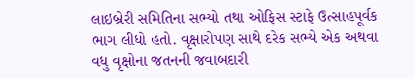લાઇબ્રેરી સમિતિના સભ્યો તથા ઓફિસ સ્ટાફે ઉત્સાહપૂર્વક ભાગ લીધો હતો. વૃક્ષારોપણ સાથે દરેક સભ્યે એક અથવા વધુ વૃક્ષોના જતનની જવાબદારી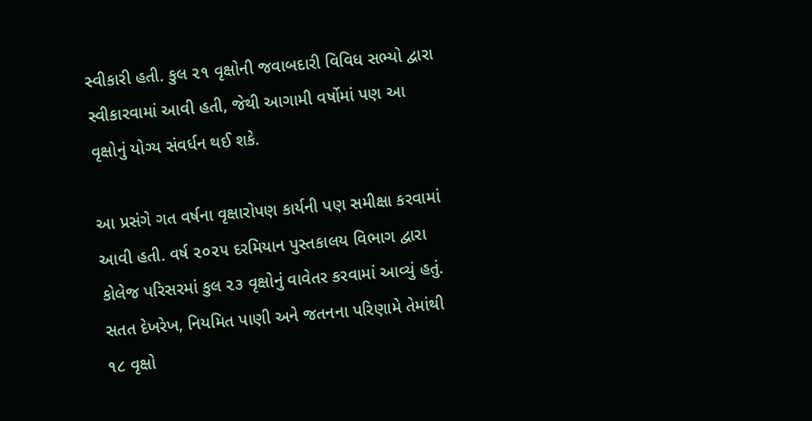સ્વીકારી હતી. કુલ ૨૧ વૃક્ષોની જવાબદારી વિવિધ સભ્યો દ્વારા સ્વીકારવામાં આવી હતી, જેથી આગામી વર્ષોમાં પણ આ વૃક્ષોનું યોગ્ય સંવર્ધન થઈ શકે.

આ પ્રસંગે ગત વર્ષના વૃક્ષારોપણ કાર્યની પણ સમીક્ષા કરવામાં આવી હતી. વર્ષ ૨૦૨૫ દરમિયાન પુસ્તકાલય વિભાગ દ્વારા કોલેજ પરિસરમાં કુલ ૨૩ વૃક્ષોનું વાવેતર કરવામાં આવ્યું હતું. સતત દેખરેખ, નિયમિત પાણી અને જતનના પરિણામે તેમાંથી ૧૮ વૃક્ષો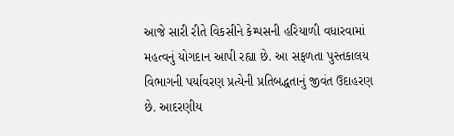આજે સારી રીતે વિકસીને કેમ્પસની હરિયાળી વધારવામાં મહત્વનું યોગદાન આપી રહ્યા છે. આ સફળતા પુસ્તકાલય વિભાગની પર્યાવરણ પ્રત્યેની પ્રતિબદ્ધતાનું જીવંત ઉદાહરણ છે. આદરણીય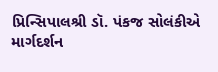પ્રિન્સિપાલશ્રી ડૉ. પંકજ સોલંકીએ માર્ગદર્શન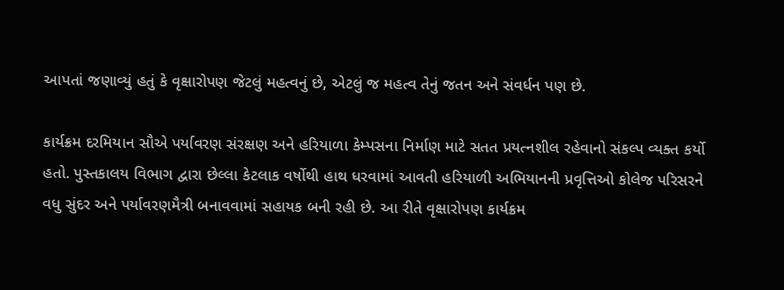આપતાં જણાવ્યું હતું કે વૃક્ષારોપણ જેટલું મહત્વનું છે, એટલું જ મહત્વ તેનું જતન અને સંવર્ધન પણ છે.

કાર્યક્રમ દરમિયાન સૌએ પર્યાવરણ સંરક્ષણ અને હરિયાળા કેમ્પસના નિર્માણ માટે સતત પ્રયત્નશીલ રહેવાનો સંકલ્પ વ્યક્ત કર્યો હતો. પુસ્તકાલય વિભાગ દ્વારા છેલ્લા કેટલાક વર્ષોથી હાથ ધરવામાં આવતી હરિયાળી અભિયાનની પ્રવૃત્તિઓ કોલેજ પરિસરને વધુ સુંદર અને પર્યાવરણમૈત્રી બનાવવામાં સહાયક બની રહી છે. આ રીતે વૃક્ષારોપણ કાર્યક્રમ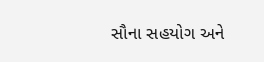સૌના સહયોગ અને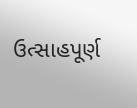ઉત્સાહપૂર્ણ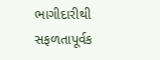ભાગીદારીથી સફળતાપૂર્વક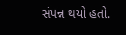સંપન્ન થયો હતો.